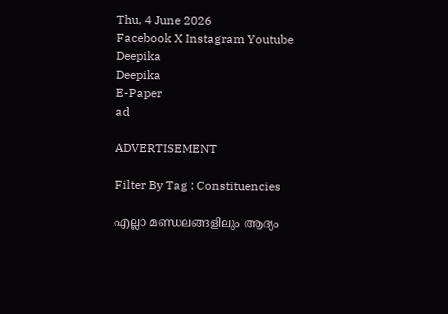Thu, 4 June 2026
Facebook X Instagram Youtube
Deepika
Deepika
E-Paper
ad

ADVERTISEMENT

Filter By Tag : Constituencies

എല്ലാ മണ്ഡലങ്ങളിലും ആദ്യം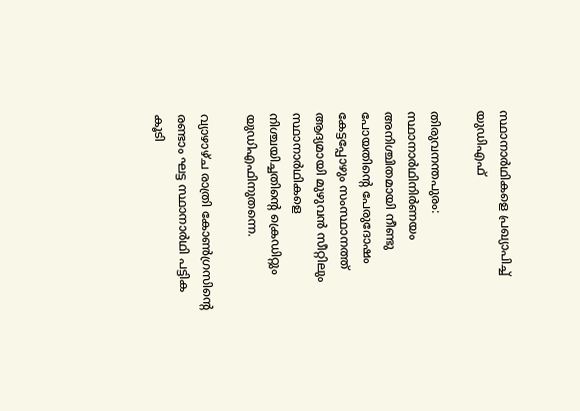സ്ഥാനാർഥികളെ പ്രഖ്യാപിച്ച് യുഡിഎഫ്

തിരുവനന്തപുരം: സ്ഥാനാർഥിനിർണയം അനിശ്ചിതമായി നീണ്ടു പോയതിന്‍റെ പേരുദോഷം കേട്ടപ്പോഴും സംസ്ഥാനത്ത് ആദ്യമായി മുഴുവൻ സീറ്റിലും സ്ഥാനാർഥികളെ നിശ്ചയിച്ചതിന്‍റെ ക്രെഡിറ്റും യുഡിഎഫിനുതന്നെ.

വ്യാഴാഴ്ച രാത്രി കോണ്‍ഗ്രസിന്‍റെ രണ്ടാം ഘട്ട സ്ഥാനാർഥി പട്ടിക കൂടി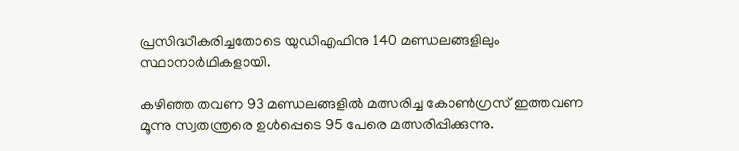പ്രസിദ്ധീകരിച്ചതോടെ യുഡിഎഫിനു 140 മണ്ഡലങ്ങളിലും സ്ഥാനാർഥികളായി.

കഴിഞ്ഞ തവണ 93 മണ്ഡലങ്ങളിൽ മത്സരിച്ച കോണ്‍ഗ്രസ് ഇത്തവണ മൂന്നു സ്വതന്ത്രരെ ഉൾപ്പെടെ 95 പേരെ മത്സരിപ്പിക്കുന്നു.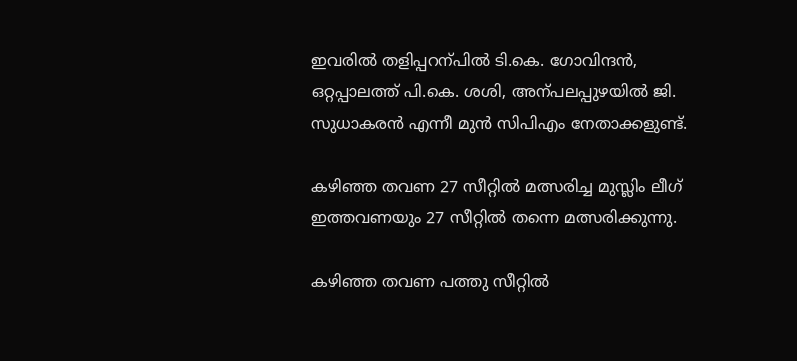ഇവരിൽ തളിപ്പറന്പിൽ ടി.കെ. ഗോവിന്ദൻ, ഒറ്റപ്പാലത്ത് പി.കെ. ശശി, അന്പലപ്പുഴയിൽ ജി. സുധാകരൻ എന്നീ മുൻ സിപിഎം നേതാക്കളുണ്ട്.

കഴിഞ്ഞ തവണ 27 സീറ്റിൽ മത്സരിച്ച മുസ്ലിം ലീഗ് ഇത്തവണയും 27 സീറ്റിൽ തന്നെ മത്സരിക്കുന്നു.

കഴിഞ്ഞ തവണ പത്തു സീറ്റിൽ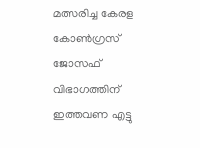മത്സരിച്ച കേരള കോണ്‍ഗ്രസ് ജോസഫ് വിഭാഗത്തിന് ഇത്തവണ എട്ടു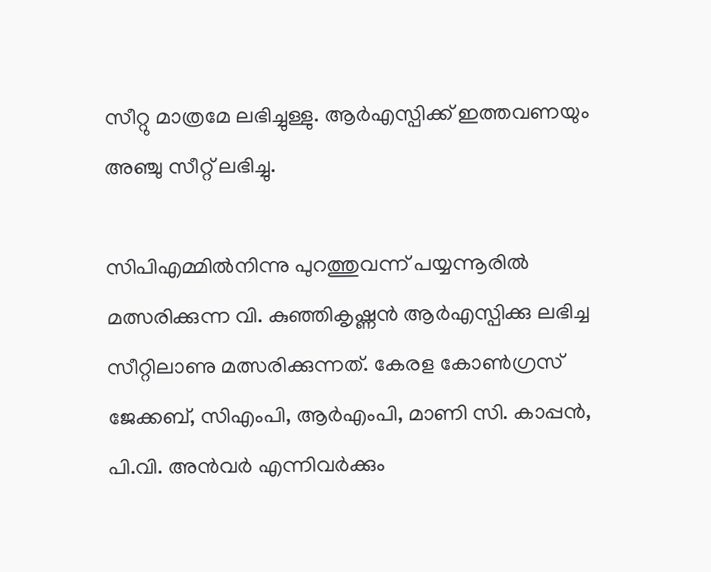സീറ്റു മാത്രമേ ലഭിച്ചുള്ളു. ആർഎസ്പിക്ക് ഇത്തവണയും അഞ്ചു സീറ്റ് ലഭിച്ചു.

സിപിഎമ്മിൽനിന്നു പുറത്തുവന്ന് പയ്യന്നൂരിൽ മത്സരിക്കുന്ന വി. കുഞ്ഞികൃഷ്ണൻ ആർഎസ്പിക്കു ലഭിച്ച സീറ്റിലാണു മത്സരിക്കുന്നത്. കേരള കോണ്‍ഗ്രസ് ജേക്കബ്, സിഎംപി, ആർഎംപി, മാണി സി. കാപ്പൻ, പി.വി. അൻവർ എന്നിവർക്കും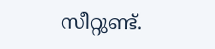സീറ്റുണ്ട്.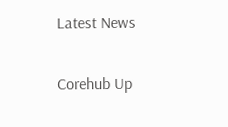Latest News

Corehub Up